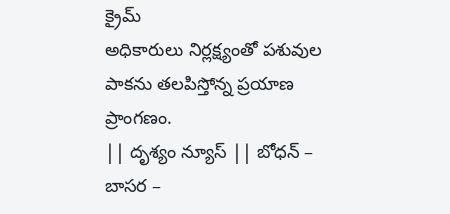క్రైమ్
అధికారులు నిర్లక్ష్యంతో పశువుల పాకను తలపిస్తోన్న ప్రయాణ ప్రాంగణం.
|| దృశ్యం న్యూస్ || బోధన్ – బాసర –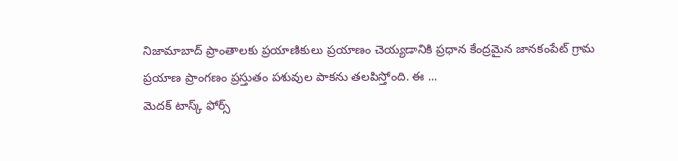నిజామాబాద్ ప్రాంతాలకు ప్రయాణికులు ప్రయాణం చెయ్యడానికి ప్రధాన కేంద్రమైన జానకంపేట్ గ్రామ ప్రయాణ ప్రాంగణం ప్రస్తుతం పశువుల పాకను తలపిస్తోంది. ఈ ...
మెదక్ టాస్క్ ఫోర్స్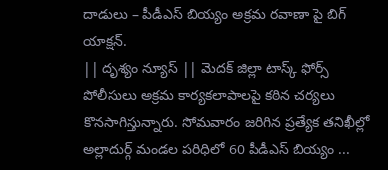దాడులు – పీడీఎస్ బియ్యం అక్రమ రవాణా పై బిగ్ యాక్షన్.
|| దృశ్యం న్యూస్ || మెదక్ జిల్లా టాస్క్ ఫోర్స్ పోలీసులు అక్రమ కార్యకలాపాలపై కఠిన చర్యలు కొనసాగిస్తున్నారు. సోమవారం జరిగిన ప్రత్యేక తనిఖీల్లో అల్లాదుర్గ్ మండల పరిధిలో 60 పీడీఎస్ బియ్యం ...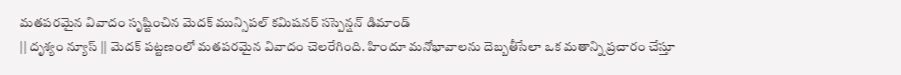మతపరమైన వివాదం సృష్టించిన మెదక్ మున్సిపల్ కమిషనర్ సస్పెన్షన్ డిమాండ్
|| దృశ్యం న్యూస్ || మెదక్ పట్టణంలో మతపరమైన వివాదం చెలరేగింది. హిందూ మనోభావాలను దెబ్బతీసేలా ఒక మతాన్ని ప్రచారం చేస్తూ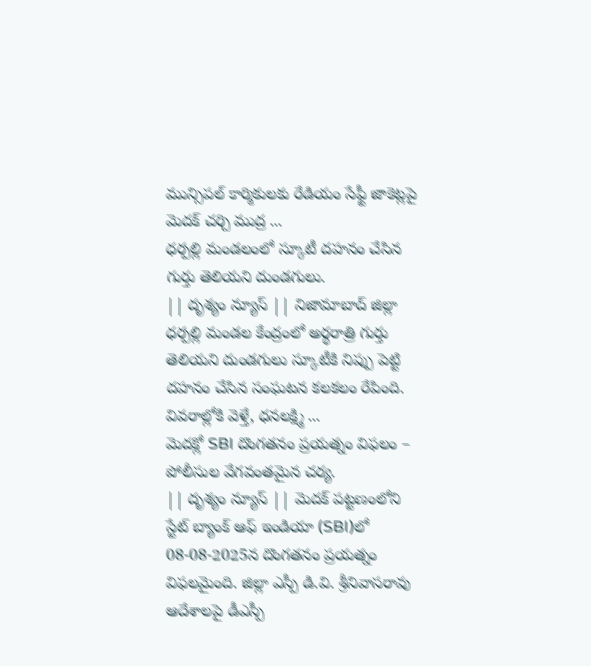మున్సిపల్ కార్మికులకు రేడియం సేఫ్టీ జాకెట్లపై మెదక్ చర్చి ముద్ర ...
ధర్పల్లి మండలంలో స్కూటీ దహనం చేసిన గుర్తు తెలియని దుండగులు.
|| దృశ్యం న్యూస్ || నిజామాబాద్ జిల్లా ధర్పల్లి మండల కేంద్రంలో అర్థరాత్రి గుర్తు తెలియని దుండగులు స్కూటీకి నిప్పు పెట్టి దహనం చేసిన సంఘటన కలకలం రేపింది. వివరాల్లోకి వెళ్తే, ధనలక్ష్మి ...
మెదక్లో SBI దొంగతనం ప్రయత్నం విఫలం – పోలీసుల వేగవంతమైన చర్య.
|| దృశ్యం న్యూస్ || మెదక్ పట్టణంలోని స్టేట్ బ్యాంక్ ఆఫ్ ఇండియా (SBI)లో 08-08-2025న దొంగతనం ప్రయత్నం విఫలమైంది. జిల్లా ఎస్పీ డి.వి. శ్రీనివాసరావు ఆదేశాలపై డీఎస్పీ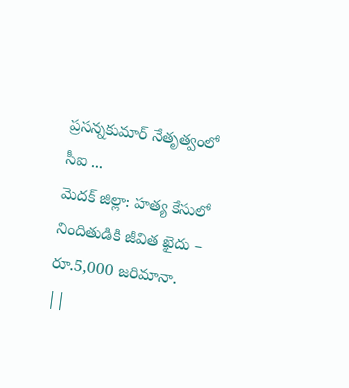ప్రసన్నకుమార్ నేతృత్వంలో సీఐ ...
మెదక్ జిల్లా: హత్య కేసులో నిందితుడికి జీవిత ఖైదు – రూ.5,000 జరిమానా.
||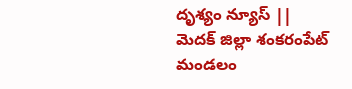దృశ్యం న్యూస్ || మెదక్ జిల్లా శంకరంపేట్ మండలం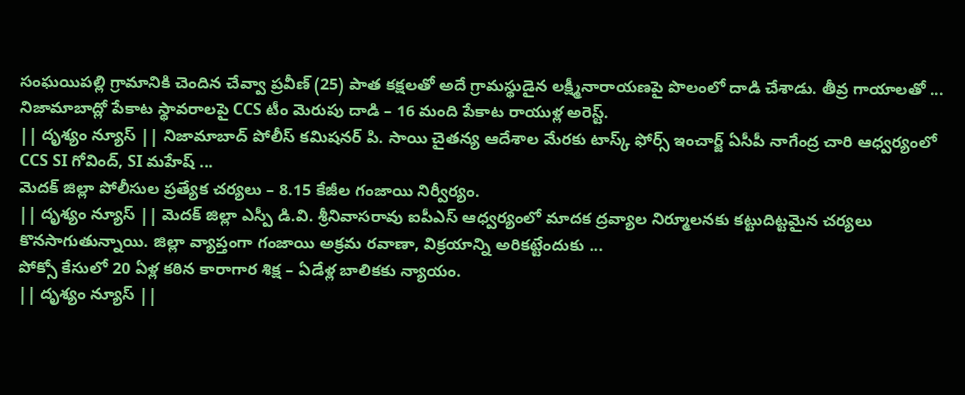సంఘయిపల్లి గ్రామానికి చెందిన చేవ్వా ప్రవీణ్ (25) పాత కక్షలతో అదే గ్రామస్థుడైన లక్ష్మీనారాయణపై పొలంలో దాడి చేశాడు. తీవ్ర గాయాలతో ...
నిజామాబాద్లో పేకాట స్థావరాలపై CCS టీం మెరుపు దాడి – 16 మంది పేకాట రాయుళ్ల అరెస్ట్.
|| దృశ్యం న్యూస్ || నిజామాబాద్ పోలీస్ కమిషనర్ పి. సాయి చైతన్య ఆదేశాల మేరకు టాస్క్ ఫోర్స్ ఇంచార్జ్ ఏసీపీ నాగేంద్ర చారి ఆధ్వర్యంలో CCS SI గోవింద్, SI మహేష్ ...
మెదక్ జిల్లా పోలీసుల ప్రత్యేక చర్యలు – 8.15 కేజీల గంజాయి నిర్వీర్యం.
|| దృశ్యం న్యూస్ || మెదక్ జిల్లా ఎస్పీ డి.వి. శ్రీనివాసరావు ఐపీఎస్ ఆధ్వర్యంలో మాదక ద్రవ్యాల నిర్మూలనకు కట్టుదిట్టమైన చర్యలు కొనసాగుతున్నాయి. జిల్లా వ్యాప్తంగా గంజాయి అక్రమ రవాణా, విక్రయాన్ని అరికట్టేందుకు ...
పోక్సో కేసులో 20 ఏళ్ల కఠిన కారాగార శిక్ష – ఏడేళ్ల బాలికకు న్యాయం.
|| దృశ్యం న్యూస్ ||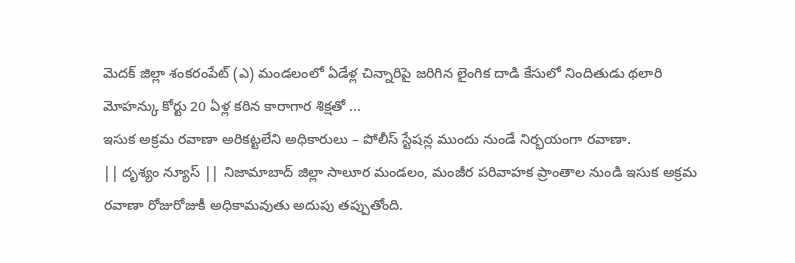మెదక్ జిల్లా శంకరంపేట్ (ఎ) మండలంలో ఏడేళ్ల చిన్నారిపై జరిగిన లైంగిక దాడి కేసులో నిందితుడు థలారి మోహన్కు కోర్టు 20 ఏళ్ల కఠిన కారాగార శిక్షతో ...
ఇసుక అక్రమ రవాణా అరికట్టలేని అధికారులు – పోలీస్ స్టేషన్ల ముందు నుండే నిర్భయంగా రవాణా.
|| దృశ్యం న్యూస్ || నిజామాబాద్ జిల్లా సాలూర మండలం, మంజీర పరివాహక ప్రాంతాల నుండి ఇసుక అక్రమ రవాణా రోజురోజుకీ అధికామవుతు అదుపు తప్పుతోంది.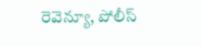రెవెన్యూ, పోలీస్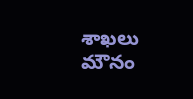శాఖలు మౌనం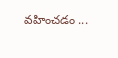వహించడం ...